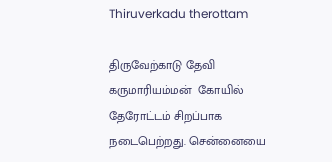Thiruverkadu therottam

திருவேற்காடு தேவி கருமாரியம்மன்  கோயில் தேரோட்டம் சிறப்பாக நடைபெற்றது. சென்னையை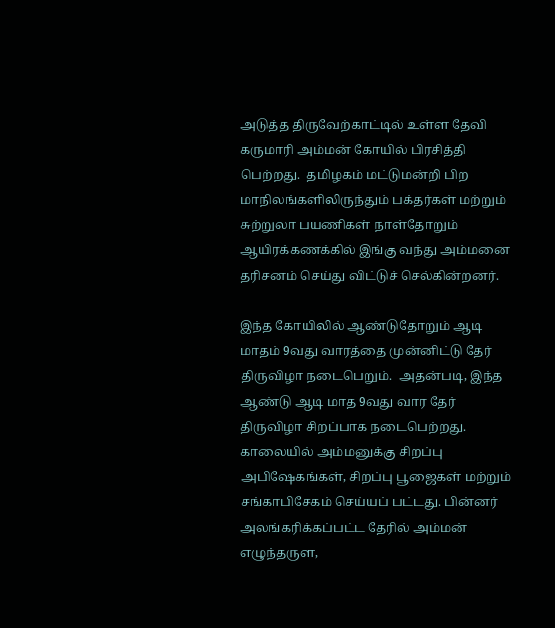அடுத்த திருவேற்காட்டில் உள்ள தேவி கருமாரி அம்மன் கோயில் பிரசித்தி பெற்றது.  தமிழகம் மட்டுமன்றி பிற மாநிலங்களிலிருந்தும் பக்தர்கள் மற்றும் சுற்றுலா பயணிகள் நாள்தோறும் ஆயிரக்கணக்கில் இங்கு வந்து அம்மனை தரிசனம் செய்து விட்டுச் செல்கின்றனர்.

இந்த கோயிலில் ஆண்டுதோறும் ஆடி மாதம் 9வது வாரத்தை முன்னிட்டு தேர்  திருவிழா நடைபெறும்.  அதன்படி, இந்த ஆண்டு ஆடி மாத 9வது வார தேர் திருவிழா சிறப்பாக நடைபெற்றது. காலையில் அம்மனுக்கு சிறப்பு அபிஷேகங்கள், சிறப்பு பூஜைகள் மற்றும்  சங்காபிசேகம் செய்யப் பட்டது. பின்னர் அலங்கரிக்கப்பட்ட தேரில் அம்மன் எழுந்தருள,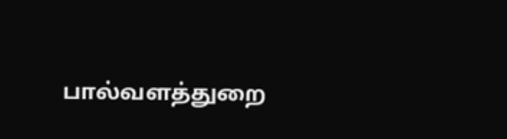பால்வளத்துறை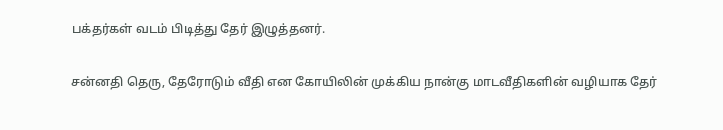பக்தர்கள் வடம் பிடித்து தேர் இழுத்தனர்.

சன்னதி தெரு, தேரோடும் வீதி என கோயிலின் முக்கிய நான்கு மாடவீதிகளின் வழியாக தேர்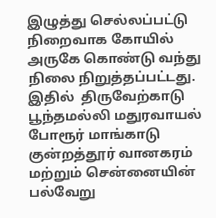இழுத்து செல்லப்பட்டு  நிறைவாக கோயில் அருகே கொண்டு வந்து நிலை நிறுத்தப்பட்டது. இதில்  திருவேற்காடு பூந்தமல்லி மதுரவாயல் போரூர் மாங்காடு குன்றத்தூர் வானகரம் மற்றும் சென்னையின் பல்வேறு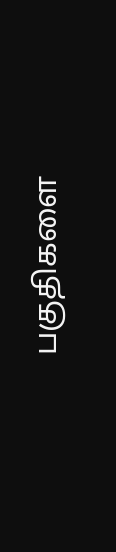பகுதிகளை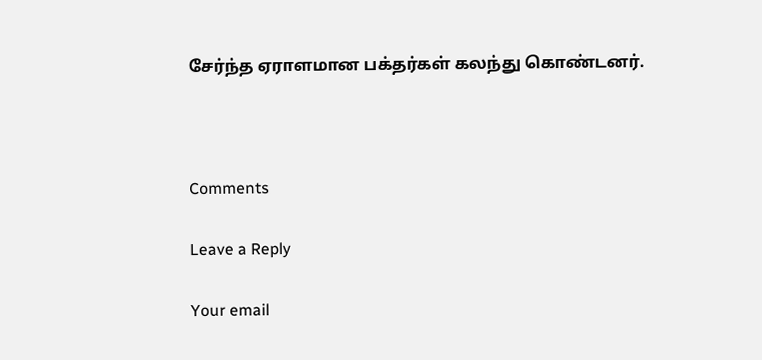சேர்ந்த ஏராளமான பக்தர்கள் கலந்து கொண்டனர்.



Comments

Leave a Reply

Your email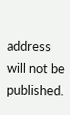address will not be published.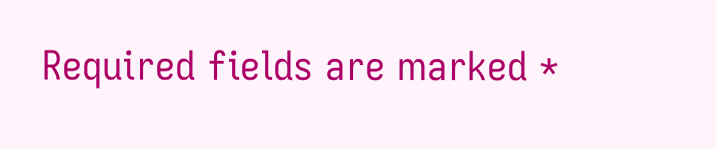Required fields are marked *